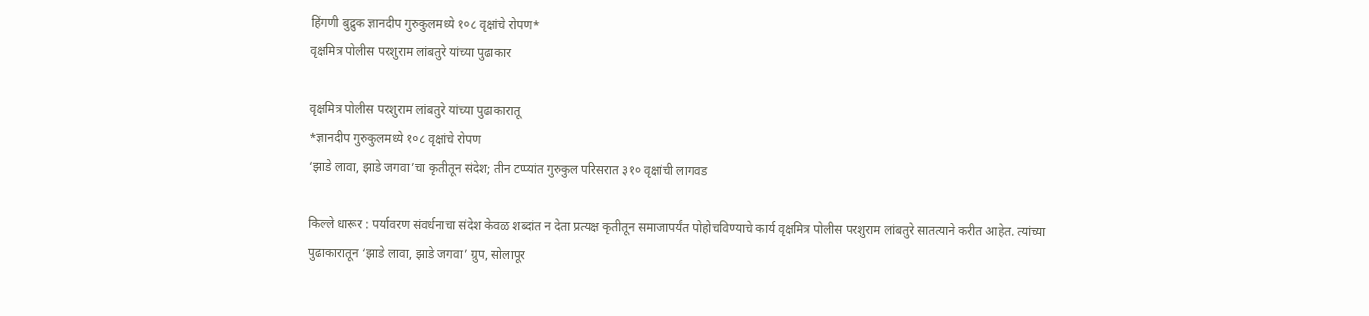हिंगणी बुद्रुक ज्ञानदीप गुरुकुलमध्ये १०८ वृक्षांचे रोपण*
वृक्षमित्र पोलीस परशुराम लांबतुरे यांच्या पुढाकार

वृक्षमित्र पोलीस परशुराम लांबतुरे यांच्या पुढाकारातू
*ज्ञानदीप गुरुकुलमध्ये १०८ वृक्षांचे रोपण
‘झाडे लावा, झाडे जगवा’चा कृतीतून संदेश; तीन टप्प्यांत गुरुकुल परिसरात ३१० वृक्षांची लागवड

किल्ले धारूर : पर्यावरण संवर्धनाचा संदेश केवळ शब्दांत न देता प्रत्यक्ष कृतीतून समाजापर्यंत पोहोचविण्याचे कार्य वृक्षमित्र पोलीस परशुराम लांबतुरे सातत्याने करीत आहेत. त्यांच्या पुढाकारातून ‘झाडे लावा, झाडे जगवा’ ग्रुप, सोलापूर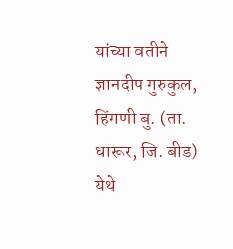यांच्या वतीने ज्ञानदीप गुरुकुल, हिंगणी बु. (ता. धारूर, जि. बीड) येथे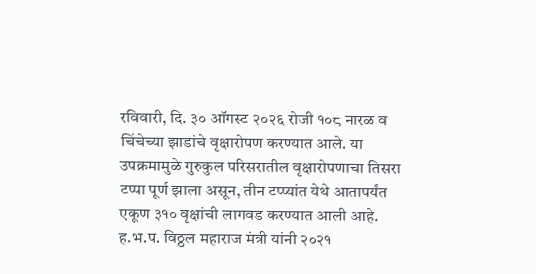रविवारी, दि. ३० ऑगस्ट २०२६ रोजी १०८ नारळ व चिंचेच्या झाडांचे वृक्षारोपण करण्यात आले. या उपक्रमामुळे गुरुकुल परिसरातील वृक्षारोपणाचा तिसरा टप्पा पूर्ण झाला असून, तीन टप्प्यांत येथे आतापर्यंत एकूण ३१० वृक्षांची लागवड करण्यात आली आहे.
ह.भ.प. विठ्ठल महाराज मंत्री यांनी २०२१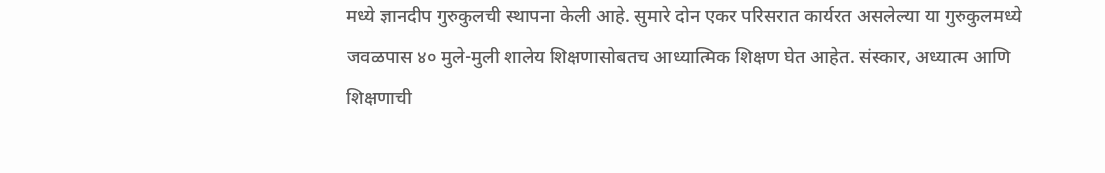मध्ये ज्ञानदीप गुरुकुलची स्थापना केली आहे. सुमारे दोन एकर परिसरात कार्यरत असलेल्या या गुरुकुलमध्ये जवळपास ४० मुले-मुली शालेय शिक्षणासोबतच आध्यात्मिक शिक्षण घेत आहेत. संस्कार, अध्यात्म आणि शिक्षणाची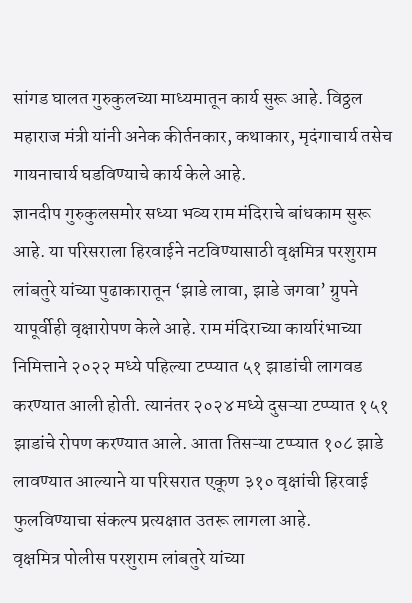सांगड घालत गुरुकुलच्या माध्यमातून कार्य सुरू आहे. विठ्ठल महाराज मंत्री यांनी अनेक कीर्तनकार, कथाकार, मृदंगाचार्य तसेच गायनाचार्य घडविण्याचे कार्य केले आहे.
ज्ञानदीप गुरुकुलसमोर सध्या भव्य राम मंदिराचे बांधकाम सुरू आहे. या परिसराला हिरवाईने नटविण्यासाठी वृक्षमित्र परशुराम लांबतुरे यांच्या पुढाकारातून ‘झाडे लावा, झाडे जगवा’ ग्रुपने यापूर्वीही वृक्षारोपण केले आहे. राम मंदिराच्या कार्यारंभाच्या निमित्ताने २०२२ मध्ये पहिल्या टप्प्यात ५१ झाडांची लागवड करण्यात आली होती. त्यानंतर २०२४ मध्ये दुसऱ्या टप्प्यात १५१ झाडांचे रोपण करण्यात आले. आता तिसऱ्या टप्प्यात १०८ झाडे लावण्यात आल्याने या परिसरात एकूण ३१० वृक्षांची हिरवाई फुलविण्याचा संकल्प प्रत्यक्षात उतरू लागला आहे.
वृक्षमित्र पोलीस परशुराम लांबतुरे यांच्या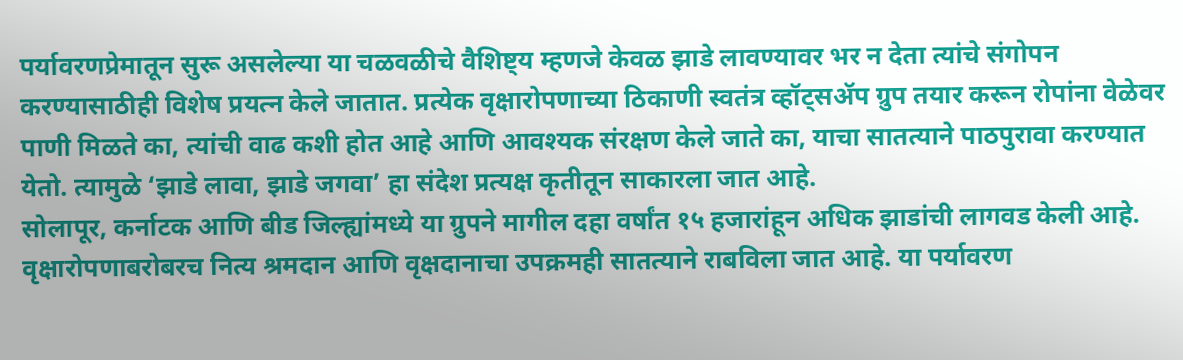पर्यावरणप्रेमातून सुरू असलेल्या या चळवळीचे वैशिष्ट्य म्हणजे केवळ झाडे लावण्यावर भर न देता त्यांचे संगोपन करण्यासाठीही विशेष प्रयत्न केले जातात. प्रत्येक वृक्षारोपणाच्या ठिकाणी स्वतंत्र व्हॉट्सॲप ग्रुप तयार करून रोपांना वेळेवर पाणी मिळते का, त्यांची वाढ कशी होत आहे आणि आवश्यक संरक्षण केले जाते का, याचा सातत्याने पाठपुरावा करण्यात येतो. त्यामुळे ‘झाडे लावा, झाडे जगवा’ हा संदेश प्रत्यक्ष कृतीतून साकारला जात आहे.
सोलापूर, कर्नाटक आणि बीड जिल्ह्यांमध्ये या ग्रुपने मागील दहा वर्षांत १५ हजारांहून अधिक झाडांची लागवड केली आहे. वृक्षारोपणाबरोबरच नित्य श्रमदान आणि वृक्षदानाचा उपक्रमही सातत्याने राबविला जात आहे. या पर्यावरण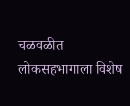चळवळीत लोकसहभागाला विशेष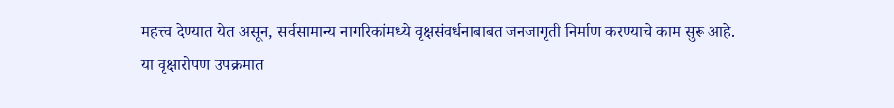महत्त्व देण्यात येत असून, सर्वसामान्य नागरिकांमध्ये वृक्षसंवर्धनाबाबत जनजागृती निर्माण करण्याचे काम सुरू आहे.
या वृक्षारोपण उपक्रमात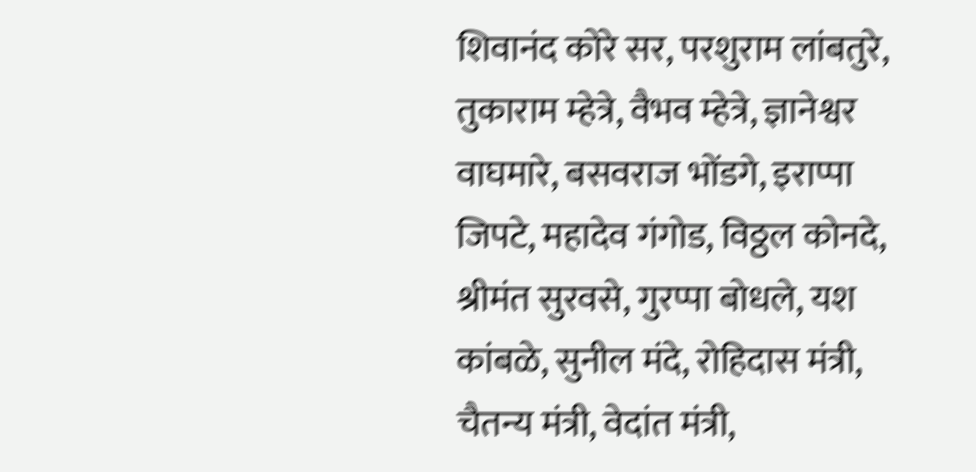शिवानंद कोरे सर, परशुराम लांबतुरे, तुकाराम म्हेत्रे, वैभव म्हेत्रे, ज्ञानेश्वर वाघमारे, बसवराज भोंडगे, इराप्पा जिपटे, महादेव गंगोड, विठ्ठल कोनदे, श्रीमंत सुरवसे, गुरप्पा बोधले, यश कांबळे, सुनील मंदे, रोहिदास मंत्री, चैतन्य मंत्री, वेदांत मंत्री,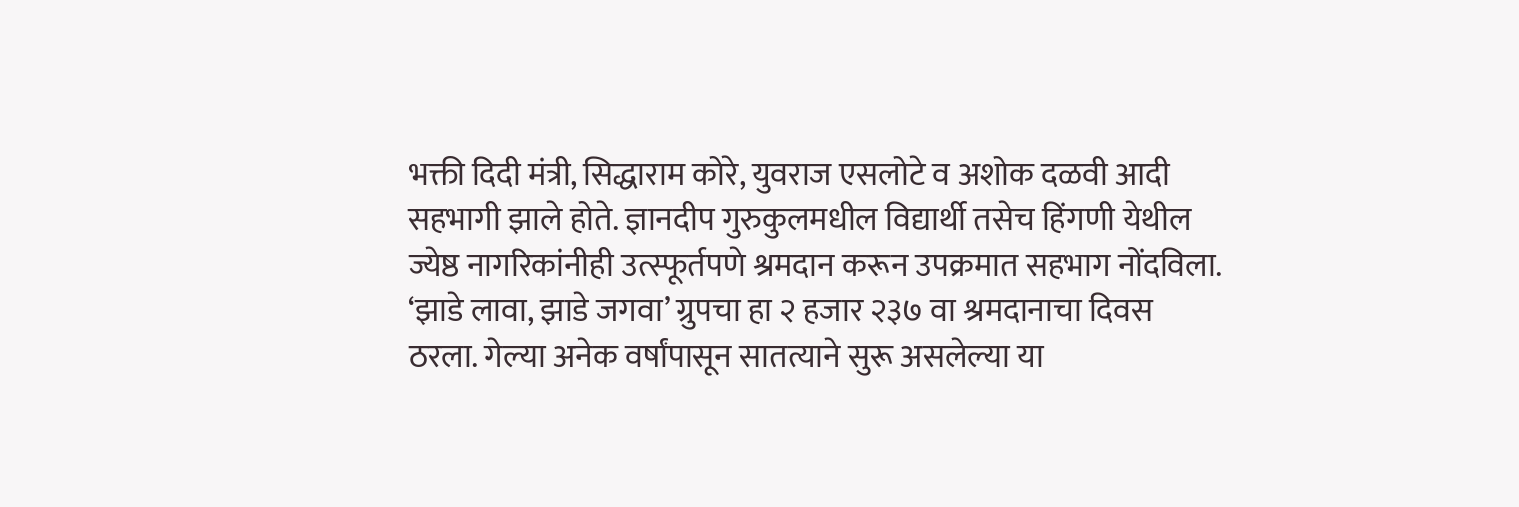भक्ती दिदी मंत्री, सिद्धाराम कोरे, युवराज एसलोटे व अशोक दळवी आदी सहभागी झाले होते. ज्ञानदीप गुरुकुलमधील विद्यार्थी तसेच हिंगणी येथील ज्येष्ठ नागरिकांनीही उत्स्फूर्तपणे श्रमदान करून उपक्रमात सहभाग नोंदविला.
‘झाडे लावा, झाडे जगवा’ ग्रुपचा हा २ हजार २३७ वा श्रमदानाचा दिवस ठरला. गेल्या अनेक वर्षांपासून सातत्याने सुरू असलेल्या या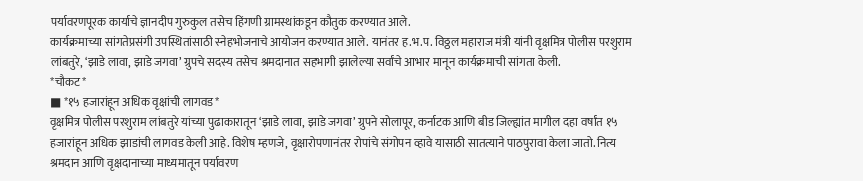पर्यावरणपूरक कार्याचे ज्ञानदीप गुरुकुल तसेच हिंगणी ग्रामस्थांकडून कौतुक करण्यात आले.
कार्यक्रमाच्या सांगतेप्रसंगी उपस्थितांसाठी स्नेहभोजनाचे आयोजन करण्यात आले. यानंतर ह.भ.प. विठ्ठल महाराज मंत्री यांनी वृक्षमित्र पोलीस परशुराम लांबतुरे, ‘झाडे लावा, झाडे जगवा’ ग्रुपचे सदस्य तसेच श्रमदानात सहभागी झालेल्या सर्वांचे आभार मानून कार्यक्रमाची सांगता केली.
*चौकट*
■ *१५ हजारांहून अधिक वृक्षांची लागवड*
वृक्षमित्र पोलीस परशुराम लांबतुरे यांच्या पुढाकारातून ‘झाडे लावा, झाडे जगवा’ ग्रुपने सोलापूर, कर्नाटक आणि बीड जिल्ह्यांत मागील दहा वर्षांत १५ हजारांहून अधिक झाडांची लागवड केली आहे. विशेष म्हणजे, वृक्षारोपणानंतर रोपांचे संगोपन व्हावे यासाठी सातत्याने पाठपुरावा केला जातो. नित्य श्रमदान आणि वृक्षदानाच्या माध्यमातून पर्यावरण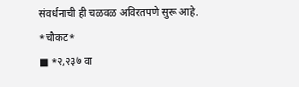संवर्धनाची ही चळवळ अविरतपणे सुरू आहे.
*चौकट*
■ *२,२३७ वा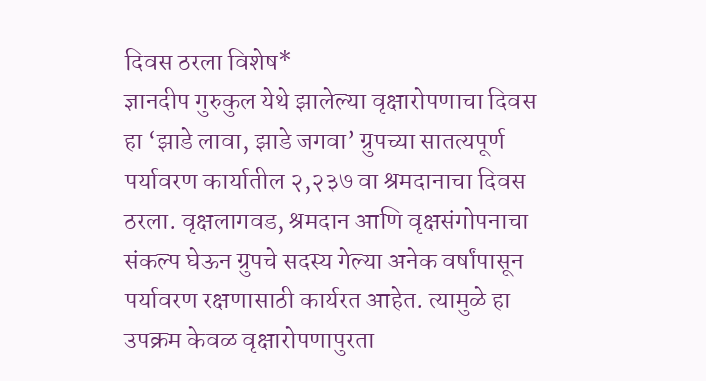दिवस ठरला विशेष*
ज्ञानदीप गुरुकुल येथे झालेल्या वृक्षारोपणाचा दिवस हा ‘झाडे लावा, झाडे जगवा’ ग्रुपच्या सातत्यपूर्ण पर्यावरण कार्यातील २,२३७ वा श्रमदानाचा दिवस ठरला. वृक्षलागवड, श्रमदान आणि वृक्षसंगोपनाचा संकल्प घेऊन ग्रुपचे सदस्य गेल्या अनेक वर्षांपासून पर्यावरण रक्षणासाठी कार्यरत आहेत. त्यामुळे हा उपक्रम केवळ वृक्षारोपणापुरता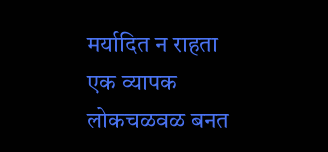मर्यादित न राहता एक व्यापक लोकचळवळ बनत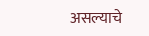असल्याचे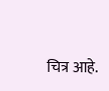चित्र आहे.